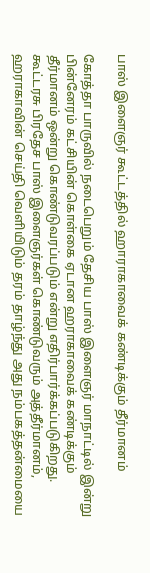பாஸ் இளைஞர் கூட்டத்தில் ஹாராகாவைக் கண்டிக்கும் தீர்மானம்

கோத்தா பாருவில் நடைபெறும் தேசிய பாஸ் இளைஞர் மாநாட்டில் இன்று பின்னேரம் கட்சியின் கொள்கை ஏடான ஹராகாவைக் கண்டிக்கும் தீர்மானம் ஒன்று கொண்டுவரப்படும் என்று எதிர்பார்க்கப்படுகிறது. கூட்டரசு பிரதேச பாஸ் இளைஞர்கள் கொண்டுவரும் அத்தீர்மானம், ஹராகாவின் செய்தி வெளியிடும் தரம் தாழ்ந்து அது நம்பகத்தன்மையை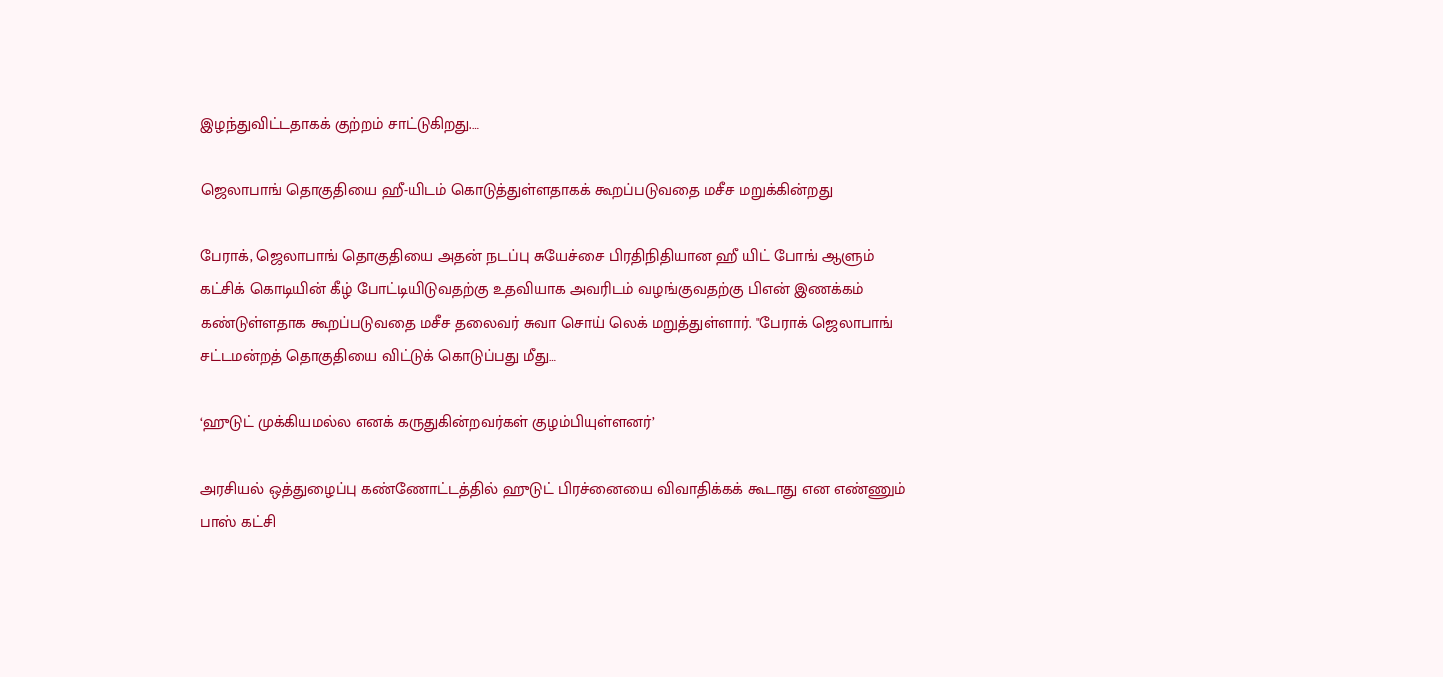இழந்துவிட்டதாகக் குற்றம் சாட்டுகிறது.…

ஜெலாபாங் தொகுதியை ஹீ-யிடம் கொடுத்துள்ளதாகக் கூறப்படுவதை மசீச மறுக்கின்றது

பேராக், ஜெலாபாங் தொகுதியை அதன் நடப்பு சுயேச்சை பிரதிநிதியான ஹீ யிட் போங் ஆளும் கட்சிக் கொடியின் கீழ் போட்டியிடுவதற்கு உதவியாக அவரிடம் வழங்குவதற்கு பிஎன் இணக்கம் கண்டுள்ளதாக கூறப்படுவதை மசீச தலைவர் சுவா சொய் லெக் மறுத்துள்ளார். "பேராக் ஜெலாபாங் சட்டமன்றத் தொகுதியை விட்டுக் கொடுப்பது மீது…

‘ஹுடுட் முக்கியமல்ல எனக் கருதுகின்றவர்கள் குழம்பியுள்ளனர்’

அரசியல் ஒத்துழைப்பு கண்ணோட்டத்தில் ஹுடுட் பிரச்னையை விவாதிக்கக் கூடாது என எண்ணும் பாஸ் கட்சி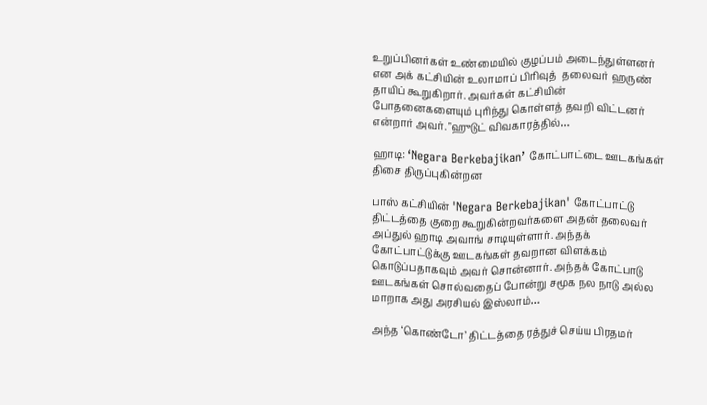உறுப்பினர்கள் உண்மையில் குழப்பம் அடைந்துள்ளனர் என அக் கட்சியின் உலாமாப் பிரிவுத்  தலைவர் ஹருண் தாயிப் கூறுகிறார். அவர்கள் கட்சியின் போதனைகளையும் புரிந்து கொள்ளத் தவறி விட்டனர் என்றார் அவர். "ஹுடுட் விவகாரத்தில்…

ஹாடி: ‘Negara Berkebajikan’ கோட்பாட்டை ஊடகங்கள் திசை திருப்புகின்றன

பாஸ் கட்சியின் 'Negara Berkebajikan' கோட்பாட்டு திட்டத்தை குறை கூறுகின்றவர்களை அதன் தலைவர் அப்துல் ஹாடி அவாங் சாடியுள்ளார். அந்தக் கோட்பாட்டுக்கு ஊடகங்கள் தவறான விளக்கம் கொடுப்பதாகவும் அவர் சொன்னார். அந்தக் கோட்பாடு ஊடகங்கள் சொல்வதைப் போன்று சமூக நல நாடு அல்ல மாறாக அது அரசியல் இஸ்லாம்…

அந்த ‘கொண்டோ’ திட்டத்தை ரத்துச் செய்ய பிரதமர்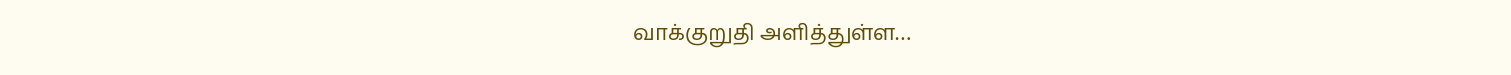வாக்குறுதி அளித்துள்ள…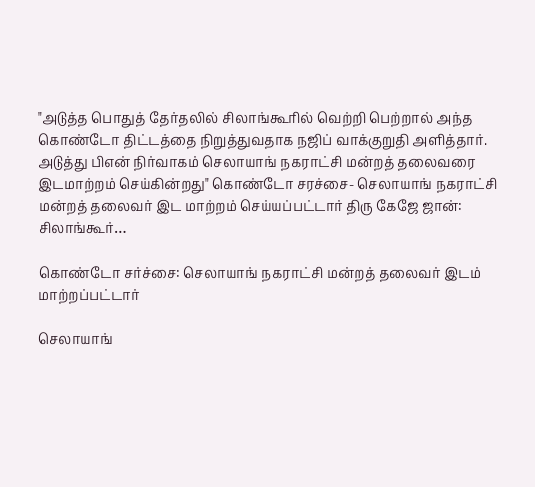"அடுத்த பொதுத் தேர்தலில் சிலாங்கூரில் வெற்றி பெற்றால் அந்த கொண்டோ திட்டத்தை நிறுத்துவதாக நஜிப் வாக்குறுதி அளித்தார். அடுத்து பிஎன் நிர்வாகம் செலாயாங் நகராட்சி மன்றத் தலைவரை இடமாற்றம் செய்கின்றது" கொண்டோ சரச்சை- செலாயாங் நகராட்சி மன்றத் தலைவர் இட மாற்றம் செய்யப்பட்டார் திரு கேஜே ஜான்: சிலாங்கூர்…

கொண்டோ சர்ச்சை: செலாயாங் நகராட்சி மன்றத் தலைவர் இடம் மாற்றப்பட்டார்

செலாயாங்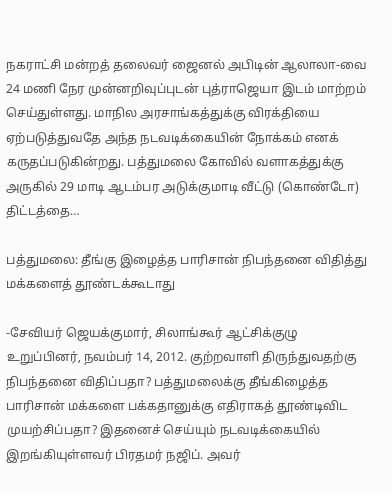நகராட்சி மன்றத் தலைவர் ஜைனல் அபிடின் ஆலாலா-வை 24 மணி நேர முன்னறிவுப்புடன் புத்ராஜெயா இடம் மாற்றம் செய்துள்ளது. மாநில அரசாங்கத்துக்கு விரக்தியை ஏற்படுத்துவதே அந்த நடவடிக்கையின் நோக்கம் எனக் கருதப்படுகின்றது. பத்துமலை கோவில் வளாகத்துக்கு அருகில் 29 மாடி ஆடம்பர அடுக்குமாடி வீட்டு (கொண்டோ) திட்டத்தை…

பத்துமலை: தீங்கு இழைத்த பாரிசான் நிபந்தனை விதித்து மக்களைத் தூண்டக்கூடாது

-சேவியர் ஜெயக்குமார், சிலாங்கூர் ஆட்சிக்குழு உறுப்பினர், நவம்பர் 14, 2012. குற்றவாளி திருந்துவதற்கு நிபந்தனை விதிப்பதா? பத்துமலைக்கு தீங்கிழைத்த பாரிசான் மக்களை பக்கதானுக்கு எதிராகத் தூண்டிவிட முயற்சிப்பதா? இதனைச் செய்யும் நடவடிக்கையில் இறங்கியுள்ளவர் பிரதமர் நஜிப். அவர்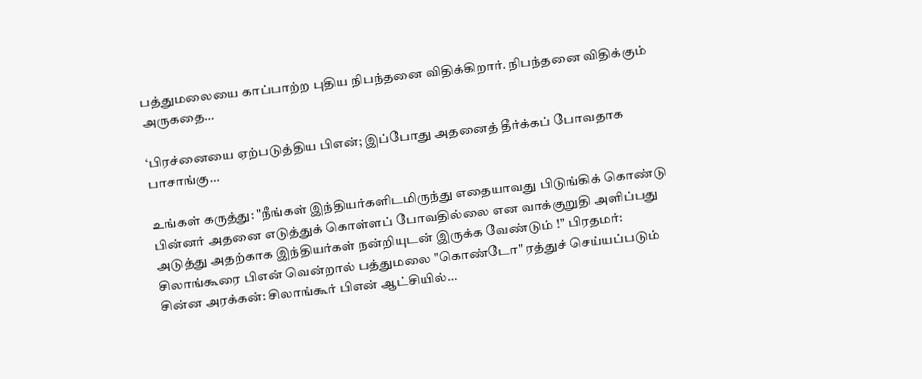பத்துமலையை காப்பாற்ற புதிய நிபந்தனை விதிக்கிறார். நிபந்தனை விதிக்கும் அருகதை…

‘பிரச்னையை ஏற்படுத்திய பிஎன்; இப்போது அதனைத் தீர்க்கப் போவதாக பாசாங்கு…

உங்கள் கருத்து: "நீங்கள் இந்தியர்களிடமிருந்து எதையாவது பிடுங்கிக் கொண்டு பின்னர் அதனை எடுத்துக் கொள்ளப் போவதில்லை என வாக்குறுதி அளிப்பது அடுத்து அதற்காக இந்தியர்கள் நன்றியுடன் இருக்க வேண்டும் !" பிரதமர்: சிலாங்கூரை பிஎன் வென்றால் பத்துமலை "கொண்டோ" ரத்துச் செய்யப்படும் சின்ன அரக்கன்: சிலாங்கூர் பிஎன் ஆட்சியில்…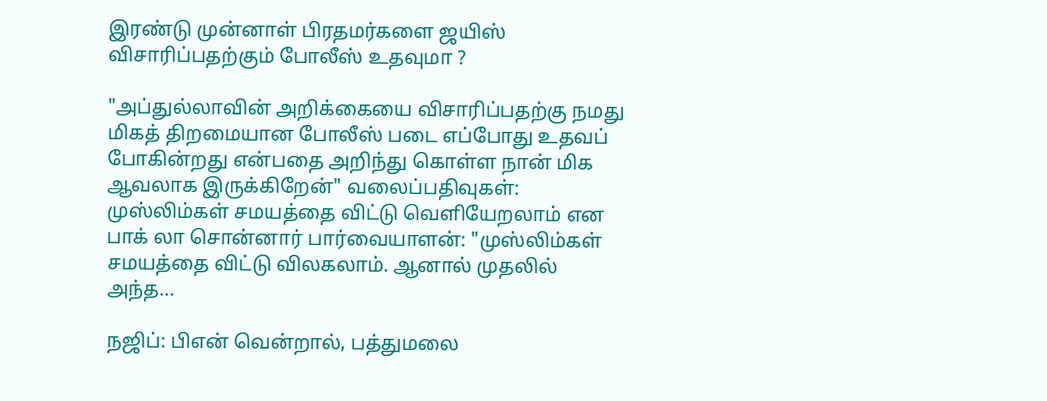இரண்டு முன்னாள் பிரதமர்களை ஜயிஸ் விசாரிப்பதற்கும் போலீஸ் உதவுமா ?

"அப்துல்லாவின் அறிக்கையை விசாரிப்பதற்கு நமது மிகத் திறமையான போலீஸ் படை எப்போது உதவப் போகின்றது என்பதை அறிந்து கொள்ள நான் மிக ஆவலாக இருக்கிறேன்" வலைப்பதிவுகள்: முஸ்லிம்கள் சமயத்தை விட்டு வெளியேறலாம் என பாக் லா சொன்னார் பார்வையாளன்: "முஸ்லிம்கள் சமயத்தை விட்டு விலகலாம். ஆனால் முதலில் அந்த…

நஜிப்: பிஎன் வென்றால், பத்துமலை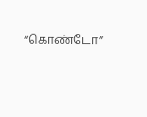“கொண்டோ”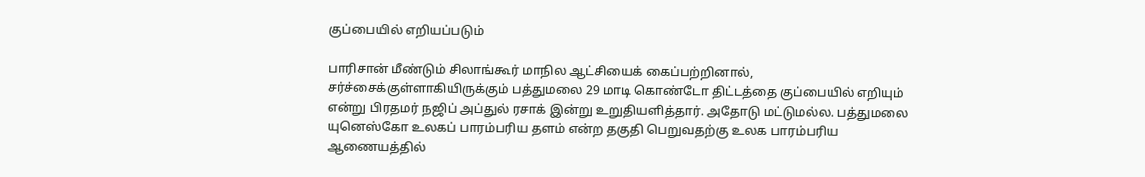குப்பையில் எறியப்படும்

பாரிசான் மீண்டும் சிலாங்கூர் மாநில ஆட்சியைக் கைப்பற்றினால், சர்ச்சைக்குள்ளாகியிருக்கும் பத்துமலை 29 மாடி கொண்டோ திட்டத்தை குப்பையில் எறியும் என்று பிரதமர் நஜிப் அப்துல் ரசாக் இன்று உறுதியளித்தார். அதோடு மட்டுமல்ல. பத்துமலை யுனெஸ்கோ உலகப் பாரம்பரிய தளம் என்ற தகுதி பெறுவதற்கு உலக பாரம்பரிய ஆணையத்தில்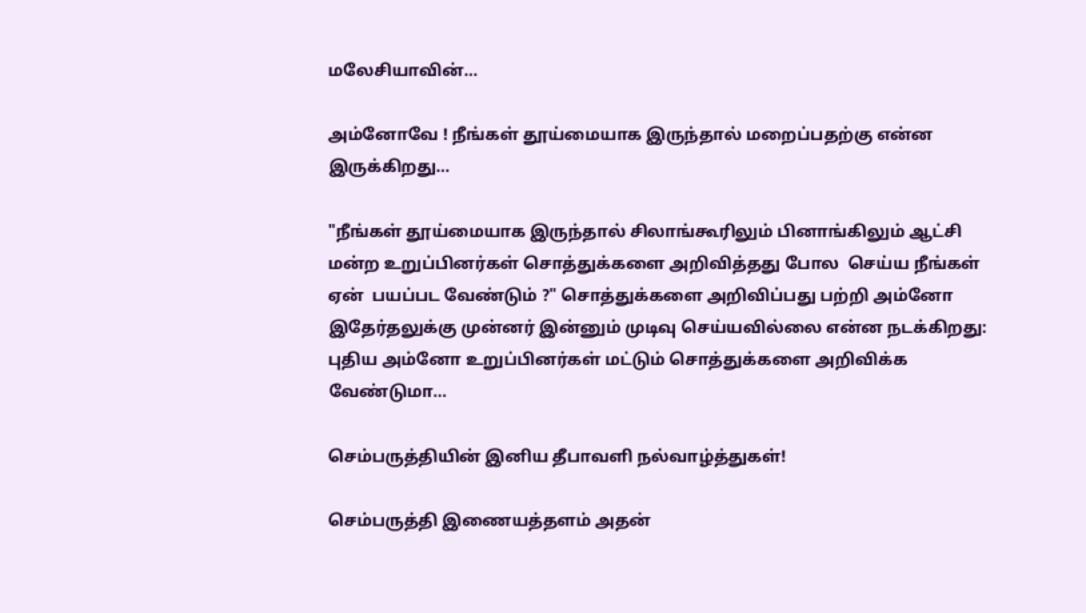மலேசியாவின்…

அம்னோவே ! நீங்கள் தூய்மையாக இருந்தால் மறைப்பதற்கு என்ன இருக்கிறது…

"நீங்கள் தூய்மையாக இருந்தால் சிலாங்கூரிலும் பினாங்கிலும் ஆட்சி மன்ற உறுப்பினர்கள் சொத்துக்களை அறிவித்தது போல  செய்ய நீங்கள் ஏன்  பயப்பட வேண்டும் ?" சொத்துக்களை அறிவிப்பது பற்றி அம்னோ இதேர்தலுக்கு முன்னர் இன்னும் முடிவு செய்யவில்லை என்ன நடக்கிறது: புதிய அம்னோ உறுப்பினர்கள் மட்டும் சொத்துக்களை அறிவிக்க வேண்டுமா…

செம்பருத்தியின் இனிய தீபாவளி நல்வாழ்த்துகள்!

செம்பருத்தி இணையத்தளம் அதன்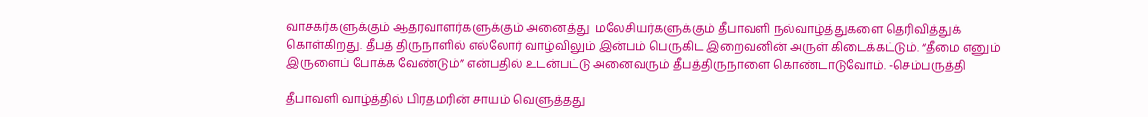வாசகர்களுக்கும் ஆதரவாளர்களுக்கும் அனைத்து  மலேசியர்களுக்கும் தீபாவளி நல்வாழ்த்துகளை தெரிவித்துக் கொள்கிறது. தீபத் திருநாளில் எல்லோர் வாழ்விலும் இன்பம் பெருகிட இறைவனின் அருள் கிடைக்கட்டும். “தீமை எனும் இருளைப் போக்க வேண்டும்” என்பதில் உடன்பட்டு அனைவரும் தீபத்திருநாளை கொண்டாடுவோம். -செம்பருத்தி

தீபாவளி வாழ்த்தில் பிரதமரின் சாயம் வெளுத்தது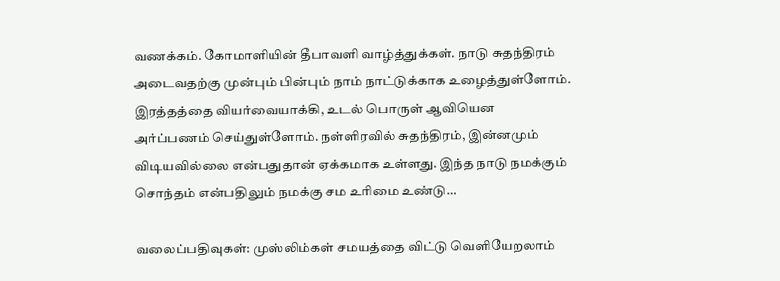வணக்கம். கோமாளியின் தீபாவளி வாழ்த்துக்கள். நாடு சுதந்திரம் அடைவதற்கு முன்பும் பின்பும் நாம் நாட்டுக்காக உழைத்துள்ளோம். இரத்தத்தை வியர்வையாக்கி, உடல் பொருள் ஆவியென அர்ப்பணம் செய்துள்ளோம். நள்ளிரவில் சுதந்திரம், இன்னமும் விடியவில்லை என்பதுதான் ஏக்கமாக உள்ளது. இந்த நாடு நமக்கும் சொந்தம் என்பதிலும் நமக்கு சம உரிமை உண்டு…

வலைப்பதிவுகள்: முஸ்லிம்கள் சமயத்தை விட்டு வெளியேறலாம்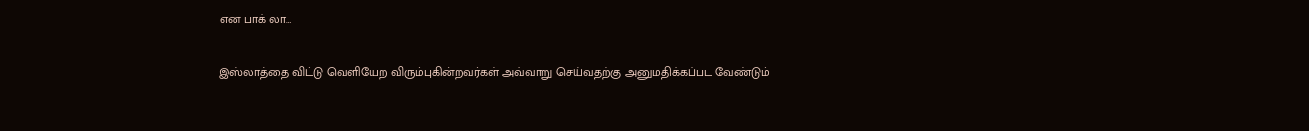என பாக் லா…

இஸ்லாத்தை விட்டு வெளியேற விரும்புகின்றவர்கள் அவ்வாறு செய்வதற்கு அனுமதிக்கப்பட வேண்டும்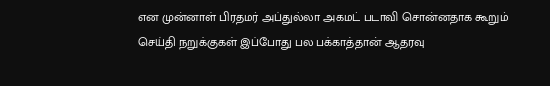என முன்னாள் பிரதமர் அப்துல்லா அகமட் படாவி சொன்னதாக கூறும் செய்தி நறுக்குகள் இப்போது பல பக்காத்தான் ஆதரவு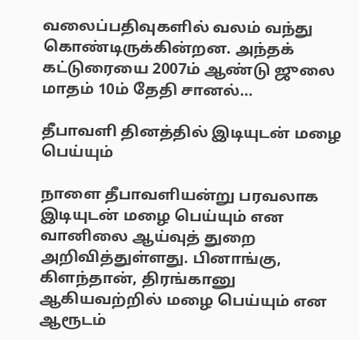வலைப்பதிவுகளில் வலம் வந்து கொண்டிருக்கின்றன. அந்தக் கட்டுரையை 2007ம் ஆண்டு ஜுலை மாதம் 10ம் தேதி சானல்…

தீபாவளி தினத்தில் இடியுடன் மழை பெய்யும்

நாளை தீபாவளியன்று பரவலாக இடியுடன் மழை பெய்யும் என வானிலை ஆய்வுத் துறை அறிவித்துள்ளது. பினாங்கு, கிளந்தான், திரங்கானு ஆகியவற்றில் மழை பெய்யும் என ஆரூடம்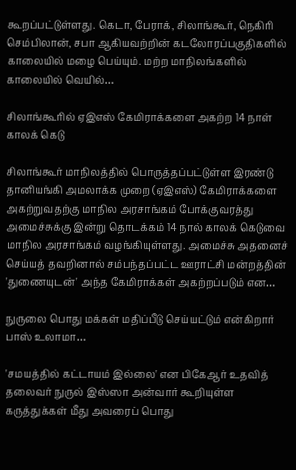கூறப்பட்டுள்ளது. கெடா, பேராக், சிலாங்கூர், நெகிரி செம்பிலான், சபா ஆகியவற்றின் கடலோரப்பகுதிகளில் காலையில் மழை பெய்யும். மற்ற மாநிலங்களில் காலையில் வெயில்…

சிலாங்கூரில் ஏஇஎஸ் கேமிராக்களை அகற்ற 14 நாள் காலக் கெடு

சிலாங்கூர் மாநிலத்தில் பொருத்தப்பட்டுள்ள இரண்டு தானியங்கி அமலாக்க முறை (ஏஇஎஸ்) கேமிராக்களை அகற்றுவதற்கு மாநில அரசாங்கம் போக்குவரத்து அமைச்சுக்கு இன்று தொடக்கம் 14 நால் காலக் கெடுவை மாநில அரசாங்கம் வழங்கியுள்ளது. அமைச்சு அதனைச் செய்யத் தவறினால் சம்பந்தப்பட்ட ஊராட்சி மன்றத்தின் 'துணையுடன்' அந்த கேமிராக்கள் அகற்றப்படும் என…

நுருலை பொது மக்கள் மதிப்பீடு செய்யட்டும் என்கிறார் பாஸ் உலாமா…

'சமயத்தில் கட்டாயம் இல்லை' என பிகேஆர் உதவித் தலைவர் நுருல் இஸ்ஸா அன்வார் கூறியுள்ள கருத்துக்கள் மீது அவரைப் பொது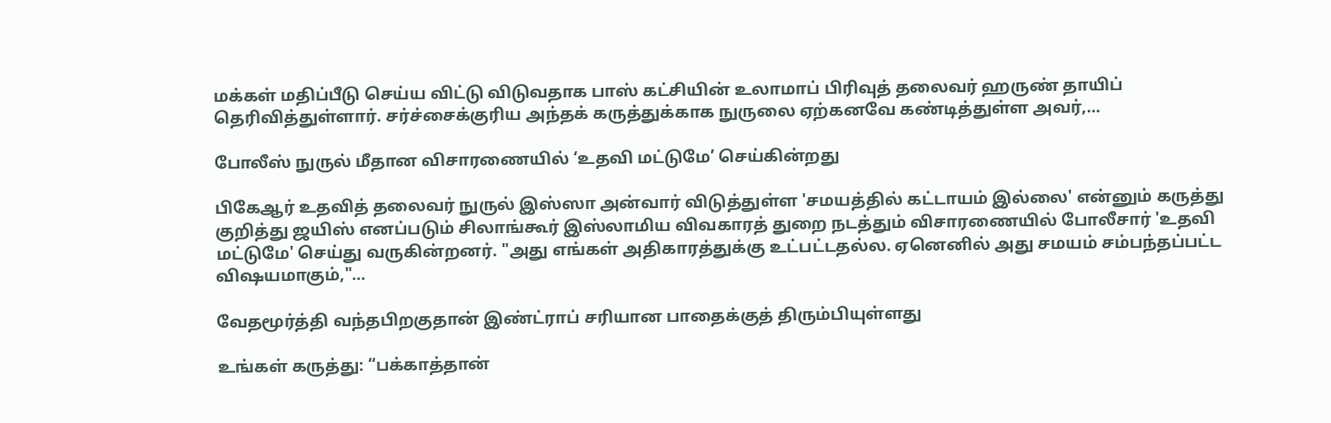மக்கள் மதிப்பீடு செய்ய விட்டு விடுவதாக பாஸ் கட்சியின் உலாமாப் பிரிவுத் தலைவர் ஹருண் தாயிப் தெரிவித்துள்ளார். சர்ச்சைக்குரிய அந்தக் கருத்துக்காக நுருலை ஏற்கனவே கண்டித்துள்ள அவர்,…

போலீஸ் நுருல் மீதான விசாரணையில் ‘உதவி மட்டுமே’ செய்கின்றது

பிகேஆர் உதவித் தலைவர் நுருல் இஸ்ஸா அன்வார் விடுத்துள்ள 'சமயத்தில் கட்டாயம் இல்லை' என்னும் கருத்து குறித்து ஜயிஸ் எனப்படும் சிலாங்கூர் இஸ்லாமிய விவகாரத் துறை நடத்தும் விசாரணையில் போலீசார் 'உதவி மட்டுமே' செய்து வருகின்றனர். "அது எங்கள் அதிகாரத்துக்கு உட்பட்டதல்ல. ஏனெனில் அது சமயம் சம்பந்தப்பட்ட விஷயமாகும்,"…

வேதமூர்த்தி வந்தபிறகுதான் இண்ட்ராப் சரியான பாதைக்குத் திரும்பியுள்ளது

உங்கள் கருத்து: “பக்காத்தான்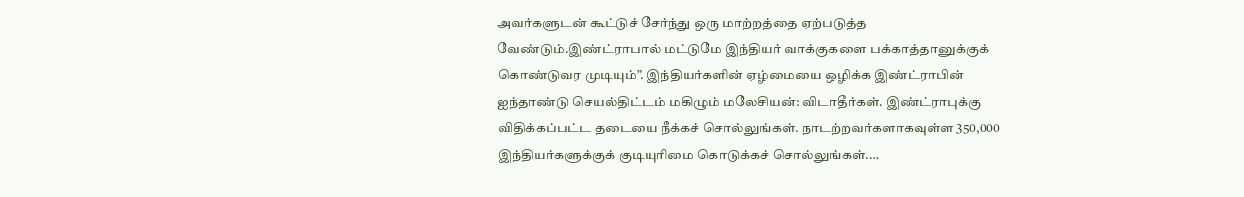அவர்களுடன் கூட்டுச் சேர்ந்து ஒரு மாற்றத்தை ஏற்படுத்த வேண்டும்.இண்ட்ராபால் மட்டுமே இந்தியர் வாக்குகளை பக்காத்தானுக்குக் கொண்டுவர முடியும்”. இந்தியர்களின் ஏழ்மையை ஒழிக்க இண்ட்ராபின் ஐந்தாண்டு செயல்திட்டம் மகிழும் மலேசியன்: விடாதீர்கள். இண்ட்ராபுக்கு விதிக்கப்பட்ட தடையை நீக்கச் சொல்லுங்கள். நாடற்றவர்களாகவுள்ள 350,000 இந்தியர்களுக்குக் குடியுரிமை கொடுக்கச் சொல்லுங்கள்.…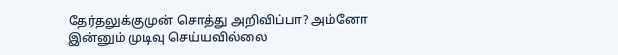தேர்தலுக்குமுன் சொத்து அறிவிப்பா? அம்னோ இன்னும் முடிவு செய்யவில்லை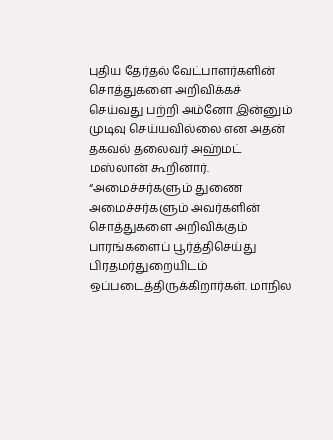புதிய தேர்தல் வேட்பாளர்களின் சொத்துகளை அறிவிக்கச் செய்வது பற்றி அம்னோ இன்னும் முடிவு செய்யவில்லை என அதன் தகவல் தலைவர் அஹ்மட் மஸ்லான் கூறினார். “அமைச்சர்களும் துணை அமைச்சர்களும் அவர்களின் சொத்துகளை அறிவிக்கும் பாரங்களைப் பூர்த்திசெய்து பிரதமர்துறையிடம் ஒப்படைத்திருக்கிறார்கள். மாநில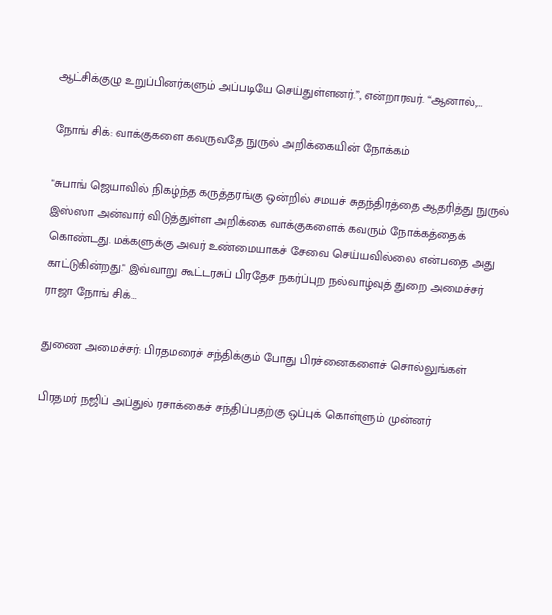ஆட்சிக்குழு உறுப்பினர்களும் அப்படியே செய்துள்ளனர்.”, என்றாரவர். “ஆனால்,…

நோங் சிக்: வாக்குகளை கவருவதே நுருல் அறிக்கையின் நோக்கம்

"சுபாங் ஜெயாவில் நிகழ்ந்த கருத்தரங்கு ஒன்றில் சமயச் சுதந்திரத்தை ஆதரித்து நுருல் இஸ்ஸா அன்வார் விடுத்துள்ள அறிக்கை வாக்குகளைக் கவரும் நோக்கத்தைக் கொண்டது. மக்களுக்கு அவர் உண்மையாகச் சேவை செய்யவில்லை என்பதை அது காட்டுகின்றது." இவ்வாறு கூட்டரசுப் பிரதேச நகர்ப்புற நல்வாழ்வுத் துறை அமைச்சர் ராஜா நோங் சிக்…

துணை அமைச்சர்: பிரதமரைச் சந்திக்கும் போது பிரச்னைகளைச் சொல்லுங்கள்

பிரதமர் நஜிப் அப்துல் ரசாக்கைச் சந்திப்பதற்கு ஒப்புக் கொள்ளும் முன்னர்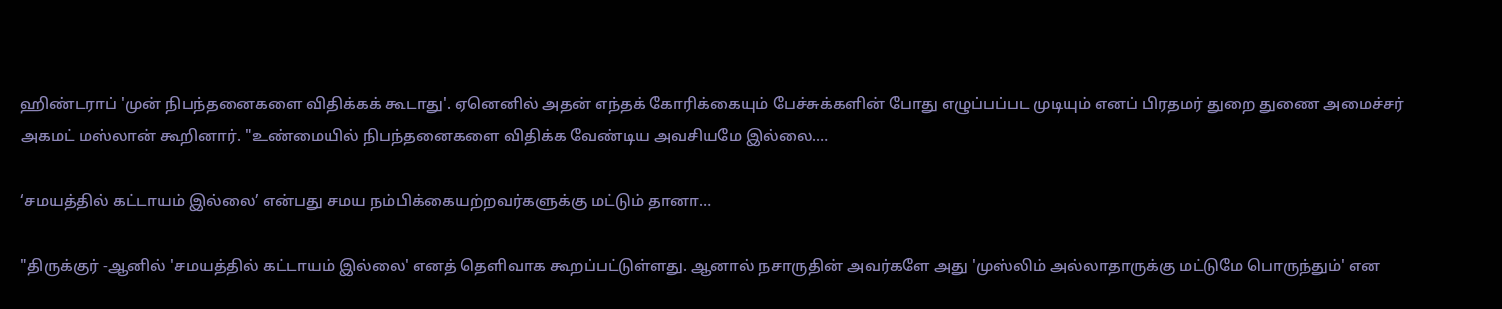ஹிண்டராப் 'முன் நிபந்தனைகளை விதிக்கக் கூடாது'. ஏனெனில் அதன் எந்தக் கோரிக்கையும் பேச்சுக்களின் போது எழுப்பப்பட முடியும் எனப் பிரதமர் துறை துணை அமைச்சர் அகமட் மஸ்லான் கூறினார். "உண்மையில் நிபந்தனைகளை விதிக்க வேண்டிய அவசியமே இல்லை.…

‘சமயத்தில் கட்டாயம் இல்லை’ என்பது சமய நம்பிக்கையற்றவர்களுக்கு மட்டும் தானா…

"திருக்குர் -ஆனில் 'சமயத்தில் கட்டாயம் இல்லை' எனத் தெளிவாக கூறப்பட்டுள்ளது. ஆனால் நசாருதின் அவர்களே அது 'முஸ்லிம் அல்லாதாருக்கு மட்டுமே பொருந்தும்' என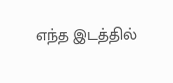எந்த இடத்தில்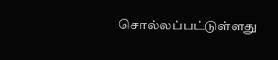சொல்லப்பட்டுள்ளது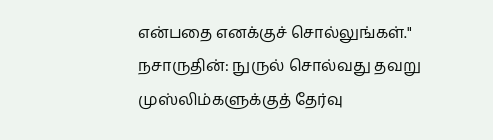என்பதை எனக்குச் சொல்லுங்கள்." நசாருதின்: நுருல் சொல்வது தவறு முஸ்லிம்களுக்குத் தேர்வு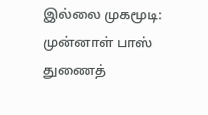இல்லை முகமூடி: முன்னாள் பாஸ் துணைத்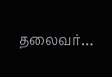தலைவர்…